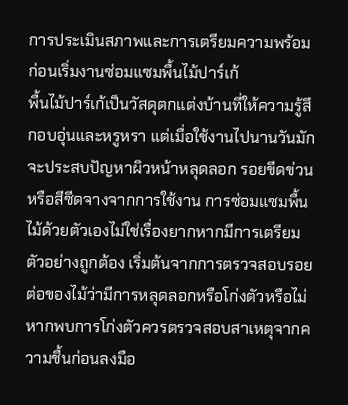การประเมินสภาพและการเตรียมความพร้อมก่อนเริ่มงานซ่อมแซมพื้นไม้ปาร์เก้
พื้นไม้ปาร์เก้เป็นวัสดุตกแต่งบ้านที่ให้ความรู้สึกอบอุ่นและหรูหรา แต่เมื่อใช้งานไปนานวันมักจะประสบปัญหาผิวหน้าหลุดลอก รอยขีดข่วน หรือสีซีดจางจากการใช้งาน การซ่อมแซมพื้นไม้ด้วยตัวเองไม่ใช่เรื่องยากหากมีการเตรียมตัวอย่างถูกต้อง เริ่มต้นจากการตรวจสอบรอยต่อของไม้ว่ามีการหลุดลอกหรือโก่งตัวหรือไม่ หากพบการโก่งตัวควรตรวจสอบสาเหตุจากความชื้นก่อนลงมือ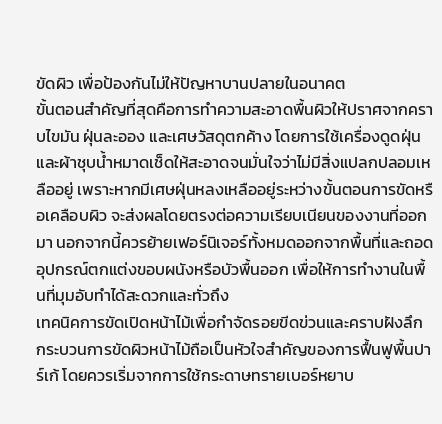ขัดผิว เพื่อป้องกันไม่ให้ปัญหาบานปลายในอนาคต
ขั้นตอนสำคัญที่สุดคือการทำความสะอาดพื้นผิวให้ปราศจากคราบไขมัน ฝุ่นละออง และเศษวัสดุตกค้าง โดยการใช้เครื่องดูดฝุ่นและผ้าชุบน้ำหมาดเช็ดให้สะอาดจนมั่นใจว่าไม่มีสิ่งแปลกปลอมเหลืออยู่ เพราะหากมีเศษฝุ่นหลงเหลืออยู่ระหว่างขั้นตอนการขัดหรือเคลือบผิว จะส่งผลโดยตรงต่อความเรียบเนียนของงานที่ออกมา นอกจากนี้ควรย้ายเฟอร์นิเจอร์ทั้งหมดออกจากพื้นที่และถอดอุปกรณ์ตกแต่งขอบผนังหรือบัวพื้นออก เพื่อให้การทำงานในพื้นที่มุมอับทำได้สะดวกและทั่วถึง
เทคนิคการขัดเปิดหน้าไม้เพื่อกำจัดรอยขีดข่วนและคราบฝังลึก
กระบวนการขัดผิวหน้าไม้ถือเป็นหัวใจสำคัญของการฟื้นฟูพื้นปาร์เก้ โดยควรเริ่มจากการใช้กระดาษทรายเบอร์หยาบ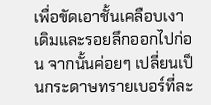เพื่อขัดเอาชั้นเคลือบเงาเดิมและรอยลึกออกไปก่อน จากนั้นค่อยๆ เปลี่ยนเป็นกระดาษทรายเบอร์ที่ละ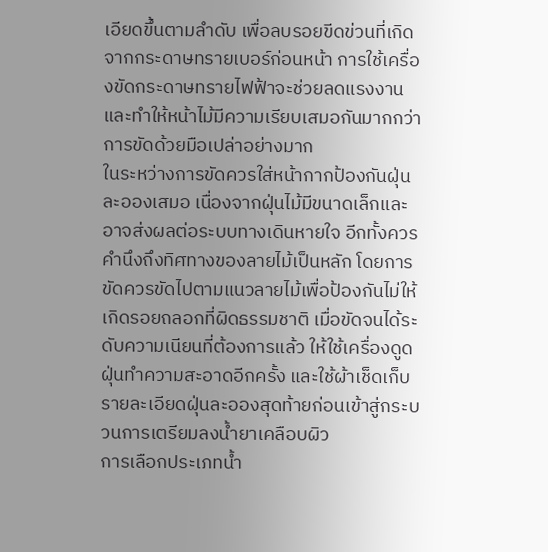เอียดขึ้นตามลำดับ เพื่อลบรอยขีดข่วนที่เกิดจากกระดาษทรายเบอร์ก่อนหน้า การใช้เครื่องขัดกระดาษทรายไฟฟ้าจะช่วยลดแรงงานและทำให้หน้าไม้มีความเรียบเสมอกันมากกว่าการขัดด้วยมือเปล่าอย่างมาก
ในระหว่างการขัดควรใส่หน้ากากป้องกันฝุ่นละอองเสมอ เนื่องจากฝุ่นไม้มีขนาดเล็กและอาจส่งผลต่อระบบทางเดินหายใจ อีกทั้งควรคำนึงถึงทิศทางของลายไม้เป็นหลัก โดยการขัดควรขัดไปตามแนวลายไม้เพื่อป้องกันไม่ให้เกิดรอยถลอกที่ผิดธรรมชาติ เมื่อขัดจนได้ระดับความเนียนที่ต้องการแล้ว ให้ใช้เครื่องดูดฝุ่นทำความสะอาดอีกครั้ง และใช้ผ้าเช็ดเก็บรายละเอียดฝุ่นละอองสุดท้ายก่อนเข้าสู่กระบวนการเตรียมลงน้ำยาเคลือบผิว
การเลือกประเภทน้ำ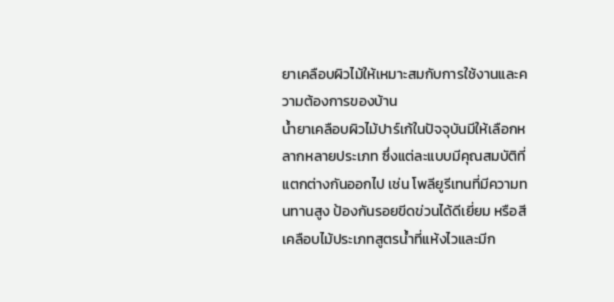ยาเคลือบผิวไม้ให้เหมาะสมกับการใช้งานและความต้องการของบ้าน
น้ำยาเคลือบผิวไม้ปาร์เก้ในปัจจุบันมีให้เลือกหลากหลายประเภท ซึ่งแต่ละแบบมีคุณสมบัติที่แตกต่างกันออกไป เช่น โพลียูรีเทนที่มีความทนทานสูง ป้องกันรอยขีดข่วนได้ดีเยี่ยม หรือสีเคลือบไม้ประเภทสูตรน้ำที่แห้งไวและมีก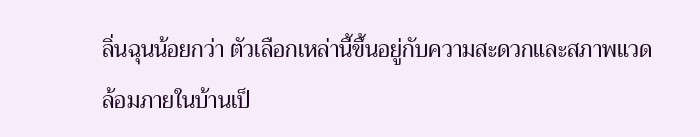ลิ่นฉุนน้อยกว่า ตัวเลือกเหล่านี้ขึ้นอยู่กับความสะดวกและสภาพแวดล้อมภายในบ้านเป็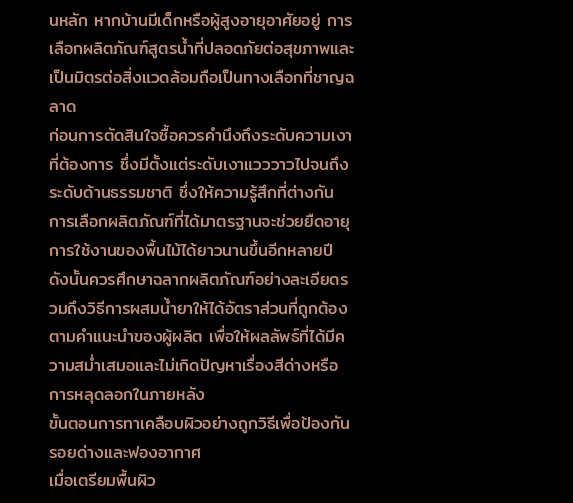นหลัก หากบ้านมีเด็กหรือผู้สูงอายุอาศัยอยู่ การเลือกผลิตภัณฑ์สูตรน้ำที่ปลอดภัยต่อสุขภาพและเป็นมิตรต่อสิ่งแวดล้อมถือเป็นทางเลือกที่ชาญฉลาด
ก่อนการตัดสินใจซื้อควรคำนึงถึงระดับความเงาที่ต้องการ ซึ่งมีตั้งแต่ระดับเงาแวววาวไปจนถึงระดับด้านธรรมชาติ ซึ่งให้ความรู้สึกที่ต่างกัน การเลือกผลิตภัณฑ์ที่ได้มาตรฐานจะช่วยยืดอายุการใช้งานของพื้นไม้ได้ยาวนานขึ้นอีกหลายปี ดังนั้นควรศึกษาฉลากผลิตภัณฑ์อย่างละเอียดรวมถึงวิธีการผสมน้ำยาให้ได้อัตราส่วนที่ถูกต้องตามคำแนะนำของผู้ผลิต เพื่อให้ผลลัพธ์ที่ได้มีความสม่ำเสมอและไม่เกิดปัญหาเรื่องสีด่างหรือการหลุดลอกในภายหลัง
ขั้นตอนการทาเคลือบผิวอย่างถูกวิธีเพื่อป้องกันรอยด่างและฟองอากาศ
เมื่อเตรียมพื้นผิว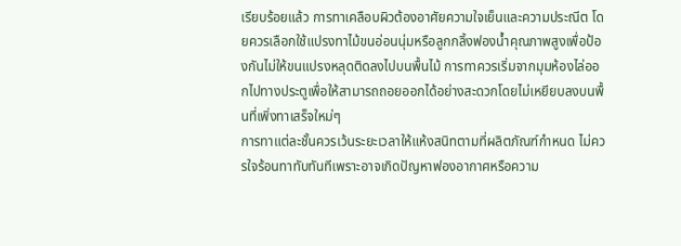เรียบร้อยแล้ว การทาเคลือบผิวต้องอาศัยความใจเย็นและความประณีต โดยควรเลือกใช้แปรงทาไม้ขนอ่อนนุ่มหรือลูกกลิ้งฟองน้ำคุณภาพสูงเพื่อป้องกันไม่ให้ขนแปรงหลุดติดลงไปบนพื้นไม้ การทาควรเริ่มจากมุมห้องไล่ออกไปทางประตูเพื่อให้สามารถถอยออกได้อย่างสะดวกโดยไม่เหยียบลงบนพื้นที่เพิ่งทาเสร็จใหม่ๆ
การทาแต่ละชั้นควรเว้นระยะเวลาให้แห้งสนิทตามที่ผลิตภัณฑ์กำหนด ไม่ควรใจร้อนทาทับทันทีเพราะอาจเกิดปัญหาฟองอากาศหรือความ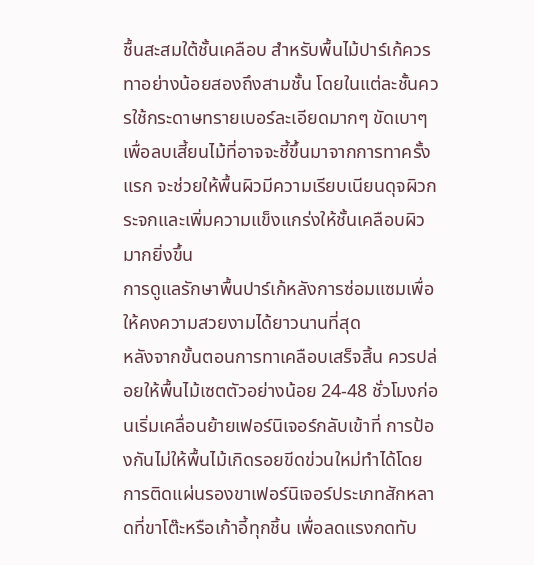ชื้นสะสมใต้ชั้นเคลือบ สำหรับพื้นไม้ปาร์เก้ควรทาอย่างน้อยสองถึงสามชั้น โดยในแต่ละชั้นควรใช้กระดาษทรายเบอร์ละเอียดมากๆ ขัดเบาๆ เพื่อลบเสี้ยนไม้ที่อาจจะชี้ขึ้นมาจากการทาครั้งแรก จะช่วยให้พื้นผิวมีความเรียบเนียนดุจผิวกระจกและเพิ่มความแข็งแกร่งให้ชั้นเคลือบผิวมากยิ่งขึ้น
การดูแลรักษาพื้นปาร์เก้หลังการซ่อมแซมเพื่อให้คงความสวยงามได้ยาวนานที่สุด
หลังจากขั้นตอนการทาเคลือบเสร็จสิ้น ควรปล่อยให้พื้นไม้เซตตัวอย่างน้อย 24-48 ชั่วโมงก่อนเริ่มเคลื่อนย้ายเฟอร์นิเจอร์กลับเข้าที่ การป้องกันไม่ให้พื้นไม้เกิดรอยขีดข่วนใหม่ทำได้โดยการติดแผ่นรองขาเฟอร์นิเจอร์ประเภทสักหลาดที่ขาโต๊ะหรือเก้าอี้ทุกชิ้น เพื่อลดแรงกดทับ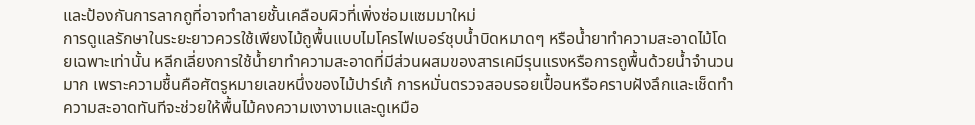และป้องกันการลากถูที่อาจทำลายชั้นเคลือบผิวที่เพิ่งซ่อมแซมมาใหม่
การดูแลรักษาในระยะยาวควรใช้เพียงไม้ถูพื้นแบบไมโครไฟเบอร์ชุบน้ำบิดหมาดๆ หรือน้ำยาทำความสะอาดไม้โดยเฉพาะเท่านั้น หลีกเลี่ยงการใช้น้ำยาทำความสะอาดที่มีส่วนผสมของสารเคมีรุนแรงหรือการถูพื้นด้วยน้ำจำนวนมาก เพราะความชื้นคือศัตรูหมายเลขหนึ่งของไม้ปาร์เก้ การหมั่นตรวจสอบรอยเปื้อนหรือคราบฝังลึกและเช็ดทำความสะอาดทันทีจะช่วยให้พื้นไม้คงความเงางามและดูเหมือ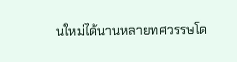นใหม่ได้นานหลายทศวรรษโด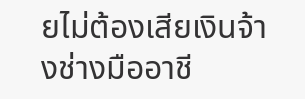ยไม่ต้องเสียเงินจ้างช่างมืออาชี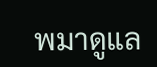พมาดูแล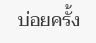บ่อยครั้ง